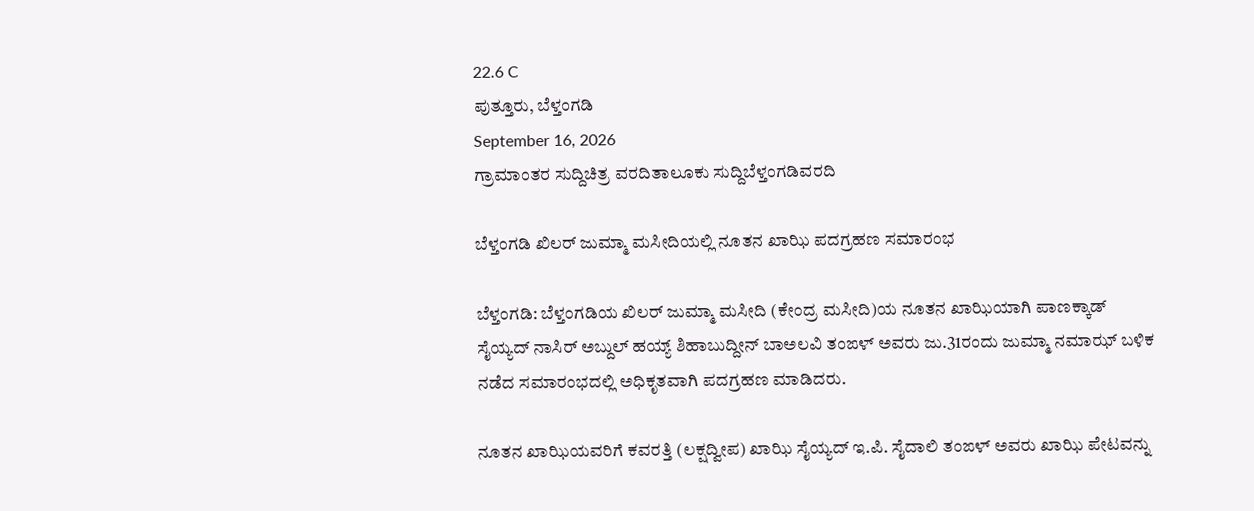22.6 C
ಪುತ್ತೂರು, ಬೆಳ್ತಂಗಡಿ
September 16, 2026
ಗ್ರಾಮಾಂತರ ಸುದ್ದಿಚಿತ್ರ ವರದಿತಾಲೂಕು ಸುದ್ದಿಬೆಳ್ತಂಗಡಿವರದಿ

ಬೆಳ್ತಂಗಡಿ ಖಿಲರ್ ಜುಮ್ಮಾ ಮಸೀದಿಯಲ್ಲಿ ನೂತನ ಖಾಝಿ ಪದಗ್ರಹಣ ಸಮಾರಂಭ

ಬೆಳ್ತಂಗಡಿ: ಬೆಳ್ತಂಗಡಿಯ ಖಿಲರ್ ಜುಮ್ಮಾ ಮಸೀದಿ (ಕೇಂದ್ರ ಮಸೀದಿ)ಯ ನೂತನ ಖಾಝಿಯಾಗಿ ಪಾಣಕ್ಕಾಡ್ ಸೈಯ್ಯದ್ ನಾಸಿರ್ ಅಬ್ದುಲ್ ಹಯ್ಯ್ ಶಿಹಾಬುದ್ದೀನ್ ಬಾಅಲವಿ ತಂಙಳ್ ಅವರು ಜು.31ರಂದು ಜುಮ್ಮಾ ನಮಾಝ್ ಬಳಿಕ ನಡೆದ ಸಮಾರಂಭದಲ್ಲಿ ಅಧಿಕೃತವಾಗಿ ಪದಗ್ರಹಣ ಮಾಡಿದರು.

ನೂತನ ಖಾಝಿಯವರಿಗೆ ಕವರತ್ತಿ (ಲಕ್ಷದ್ವೀಪ) ಖಾಝಿ ಸೈಯ್ಯದ್ ಇ.ಪಿ. ಸೈದಾಲಿ ತಂಙಳ್ ಅವರು ಖಾಝಿ ಪೇಟವನ್ನು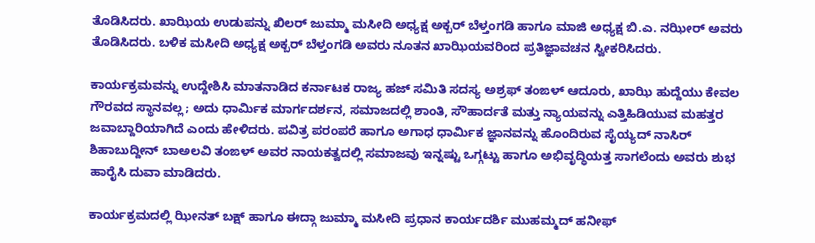ತೊಡಿಸಿದರು. ಖಾಝಿಯ ಉಡುಪನ್ನು ಖಿಲರ್ ಜುಮ್ಮಾ ಮಸೀದಿ ಅಧ್ಯಕ್ಷ ಅಕ್ಬರ್ ಬೆಳ್ತಂಗಡಿ ಹಾಗೂ ಮಾಜಿ ಅಧ್ಯಕ್ಷ ಬಿ.ಎ. ನಝೀರ್ ಅವರು ತೊಡಿಸಿದರು. ಬಳಿಕ ಮಸೀದಿ ಅಧ್ಯಕ್ಷ ಅಕ್ಬರ್ ಬೆಳ್ತಂಗಡಿ ಅವರು ನೂತನ ಖಾಝಿಯವರಿಂದ ಪ್ರತಿಜ್ಞಾವಚನ ಸ್ವೀಕರಿಸಿದರು.

ಕಾರ್ಯಕ್ರಮವನ್ನು ಉದ್ದೇಶಿಸಿ ಮಾತನಾಡಿದ ಕರ್ನಾಟಕ ರಾಜ್ಯ ಹಜ್ ಸಮಿತಿ ಸದಸ್ಯ ಅಶ್ರಫ್ ತಂಙಳ್ ಆದೂರು, ಖಾಝಿ ಹುದ್ದೆಯು ಕೇವಲ ಗೌರವದ ಸ್ಥಾನವಲ್ಲ; ಅದು ಧಾರ್ಮಿಕ ಮಾರ್ಗದರ್ಶನ, ಸಮಾಜದಲ್ಲಿ ಶಾಂತಿ, ಸೌಹಾರ್ದತೆ ಮತ್ತು ನ್ಯಾಯವನ್ನು ಎತ್ತಿಹಿಡಿಯುವ ಮಹತ್ತರ ಜವಾಬ್ದಾರಿಯಾಗಿದೆ ಎಂದು ಹೇಳಿದರು. ಪವಿತ್ರ ಪರಂಪರೆ ಹಾಗೂ ಅಗಾಧ ಧಾರ್ಮಿಕ ಜ್ಞಾನವನ್ನು ಹೊಂದಿರುವ ಸೈಯ್ಯದ್ ನಾಸಿರ್ ಶಿಹಾಬುದ್ದೀನ್ ಬಾಅಲವಿ ತಂಙಳ್ ಅವರ ನಾಯಕತ್ವದಲ್ಲಿ ಸಮಾಜವು ಇನ್ನಷ್ಟು ಒಗ್ಗಟ್ಟು ಹಾಗೂ ಅಭಿವೃದ್ಧಿಯತ್ತ ಸಾಗಲೆಂದು ಅವರು ಶುಭ ಹಾರೈಸಿ ದುವಾ ಮಾಡಿದರು.

ಕಾರ್ಯಕ್ರಮದಲ್ಲಿ ಝೀನತ್ ಬಕ್ಷ್ ಹಾಗೂ ಈದ್ಗಾ ಜುಮ್ಮಾ ಮಸೀದಿ ಪ್ರಧಾನ ಕಾರ್ಯದರ್ಶಿ ಮುಹಮ್ಮದ್ ಹನೀಫ್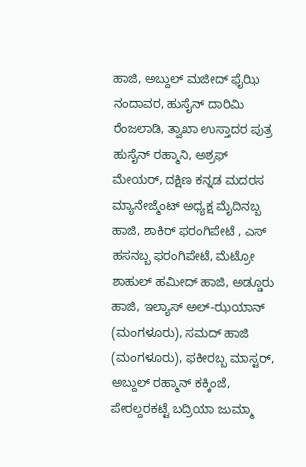ಹಾಜಿ, ಅಬ್ದುಲ್ ಮಜೀದ್ ಫೈಝಿ ನಂದಾವರ, ಹುಸೈನ್ ದಾರಿಮಿ ರೆಂಜಲಾಡಿ, ತ್ವಾಖಾ ಉಸ್ತಾದರ ಪುತ್ರ ಹುಸೈನ್ ರಹ್ಮಾನಿ, ಅಶ್ರಫ್ ಮೇಯರ್, ದಕ್ಷಿಣ ಕನ್ನಡ ಮದರಸ ಮ್ಯಾನೇಜ್ಮೆಂಟ್ ಅಧ್ಯಕ್ಷ ಮೈದಿನಬ್ಬ ಹಾಜಿ, ಶಾಕಿರ್ ಫರಂಗಿಪೇಟೆ , ಎಸ್ ಹಸನಬ್ಬ ಫರಂಗಿಪೇಟೆ, ಮೆಟ್ರೋ ಶಾಹುಲ್ ಹಮೀದ್ ಹಾಜಿ, ಅಡ್ಡೂರು ಹಾಜಿ, ಇಲ್ಯಾಸ್ ಅಲ್-ಝಯಾನ್ (ಮಂಗಳೂರು), ಸಮದ್ ಹಾಜಿ (ಮಂಗಳೂರು), ಫಕೀರಬ್ಬ ಮಾಸ್ಟರ್, ಅಬ್ದುಲ್ ರಹ್ಮಾನ್ ಕಕ್ಕಿಂಜೆ, ಪೇರಲ್ದರಕಟ್ಟೆ ಬದ್ರಿಯಾ ಜುಮ್ಮಾ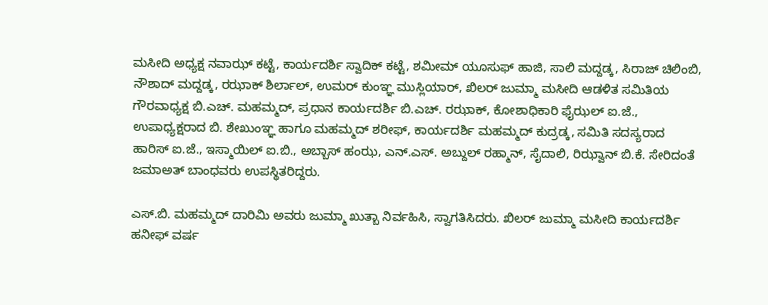ಮಸೀದಿ ಅಧ್ಯಕ್ಷ ನವಾಝ್ ಕಟ್ಟೆ, ಕಾರ್ಯದರ್ಶಿ ಸ್ವಾದಿಕ್ ಕಟ್ಟೆ, ಶಮೀಮ್ ಯೂಸುಫ್ ಹಾಜಿ, ಸಾಲಿ ಮದ್ದಡ್ಕ, ಸಿರಾಜ್ ಚಿಲಿಂಬಿ, ನೌಶಾದ್ ಮದ್ದಡ್ಕ, ರಝಾಕ್ ಶಿರ್ಲಾಲ್, ಉಮರ್ ಕುಂಞ್ಞ ಮುಸ್ಲಿಯಾರ್, ಖಿಲರ್ ಜುಮ್ಮಾ ಮಸೀದಿ ಆಡಳಿತ ಸಮಿತಿಯ ಗೌರವಾಧ್ಯಕ್ಷ ಬಿ.ಎಚ್. ಮಹಮ್ಮದ್, ಪ್ರಧಾನ ಕಾರ್ಯದರ್ಶಿ ಬಿ.ಎಚ್. ರಝಾಕ್, ಕೋಶಾಧಿಕಾರಿ ಫೈಝಲ್ ಐ.ಜೆ., ಉಪಾಧ್ಯಕ್ಷರಾದ ಬಿ. ಶೇಖುಂಞ್ಞ ಹಾಗೂ ಮಹಮ್ಮದ್ ಶರೀಫ್, ಕಾರ್ಯದರ್ಶಿ ಮಹಮ್ಮದ್ ಕುದ್ರಡ್ಕ, ಸಮಿತಿ ಸದಸ್ಯರಾದ ಹಾರಿಸ್ ಐ.ಜೆ., ಇಸ್ಮಾಯಿಲ್ ಐ.ಬಿ., ಅಬ್ಬಾಸ್ ಹಂಝ, ಎನ್.ಎಸ್. ಅಬ್ದುಲ್ ರಹ್ಮಾನ್, ಸೈದಾಲಿ, ರಿಝ್ವಾನ್ ಬಿ.ಕೆ. ಸೇರಿದಂತೆ ಜಮಾಅತ್ ಬಾಂಧವರು ಉಪಸ್ಥಿತರಿದ್ದರು.

ಎಸ್.ಬಿ. ಮಹಮ್ಮದ್ ದಾರಿಮಿ ಅವರು ಜುಮ್ಮಾ ಖುತ್ಬಾ ನಿರ್ವಹಿಸಿ, ಸ್ವಾಗತಿಸಿದರು. ಖಿಲರ್ ಜುಮ್ಮಾ ಮಸೀದಿ ಕಾರ್ಯದರ್ಶಿ ಹನೀಫ್ ವರ್ಷ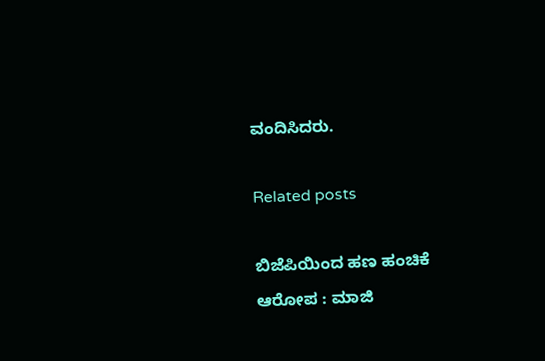ವಂದಿಸಿದರು.

Related posts

ಬಿಜೆಪಿಯಿಂದ ಹಣ ಹಂಚಿಕೆ ಆರೋಪ : ಮಾಜಿ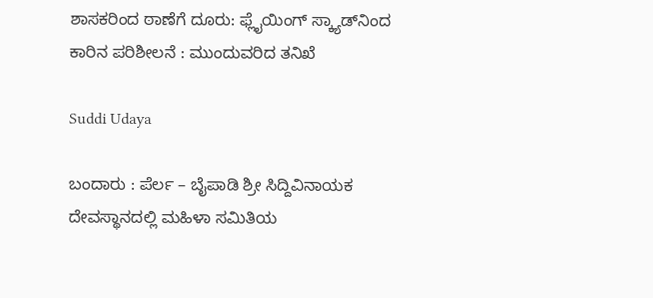ಶಾಸಕರಿಂದ ಠಾಣೆಗೆ ದೂರು: ಫ್ಲೈಯಿಂಗ್ ಸ್ಕ್ಯಾಡ್‌ನಿಂದ ಕಾರಿನ ಪರಿಶೀಲನೆ : ಮುಂದುವರಿದ ತನಿಖೆ

Suddi Udaya

ಬಂದಾರು : ಪೆರ್ಲ – ಬೈಪಾಡಿ ಶ್ರೀ ಸಿದ್ದಿವಿನಾಯಕ ದೇವಸ್ಥಾನದಲ್ಲಿ ಮಹಿಳಾ ಸಮಿತಿಯ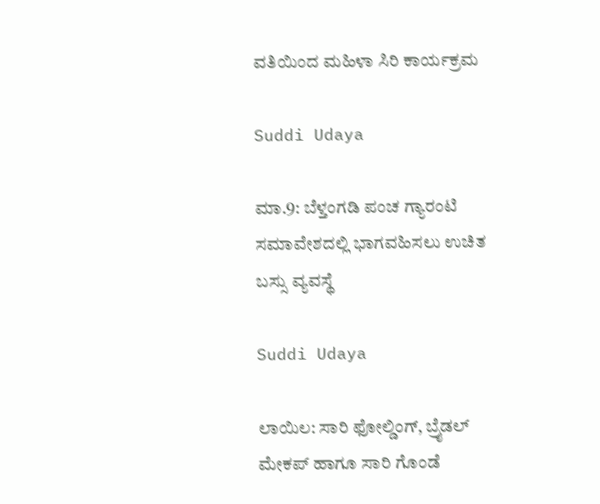ವತಿಯಿಂದ ಮಹಿಳಾ ಸಿರಿ ಕಾರ್ಯಕ್ರಮ

Suddi Udaya

ಮಾ.9: ಬೆಳ್ತಂಗಡಿ ಪಂಚ ಗ್ಯಾರಂಟಿ ಸಮಾವೇಶದಲ್ಲಿ ಭಾಗವಹಿಸಲು ಉಚಿತ ಬಸ್ಸು ವ್ಯವಸ್ಥೆ

Suddi Udaya

ಲಾಯಿಲ: ಸಾರಿ ಫೋಲ್ಡಿಂಗ್, ಬ್ರೈಡಲ್ ಮೇಕಪ್ ಹಾಗೂ ಸಾರಿ ಗೊಂಡೆ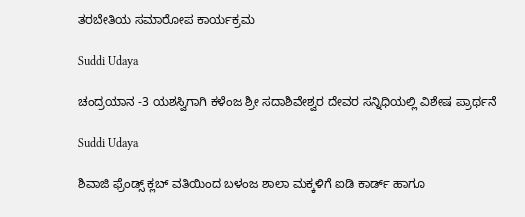ತರಬೇತಿಯ ಸಮಾರೋಪ ಕಾರ್ಯಕ್ರಮ

Suddi Udaya

ಚಂದ್ರಯಾನ -3 ಯಶಸ್ವಿಗಾಗಿ ಕಳೆಂಜ ಶ್ರೀ ಸದಾಶಿವೇಶ್ವರ ದೇವರ ಸನ್ನಿಧಿಯಲ್ಲಿ ವಿಶೇಷ ಪ್ರಾರ್ಥನೆ

Suddi Udaya

ಶಿವಾಜಿ ಫ್ರೆಂಡ್ಸ್ ಕ್ಲಬ್ ವತಿಯಿಂದ ಬಳಂಜ ಶಾಲಾ ಮಕ್ಕಳಿಗೆ ಐಡಿ ಕಾರ್ಡ್ ಹಾಗೂ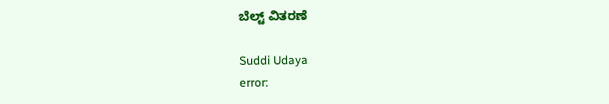ಬೆಲ್ಟ್ ವಿತರಣೆ

Suddi Udaya
error: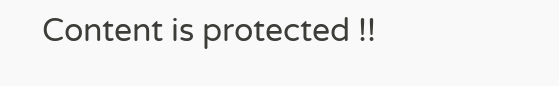Content is protected !!